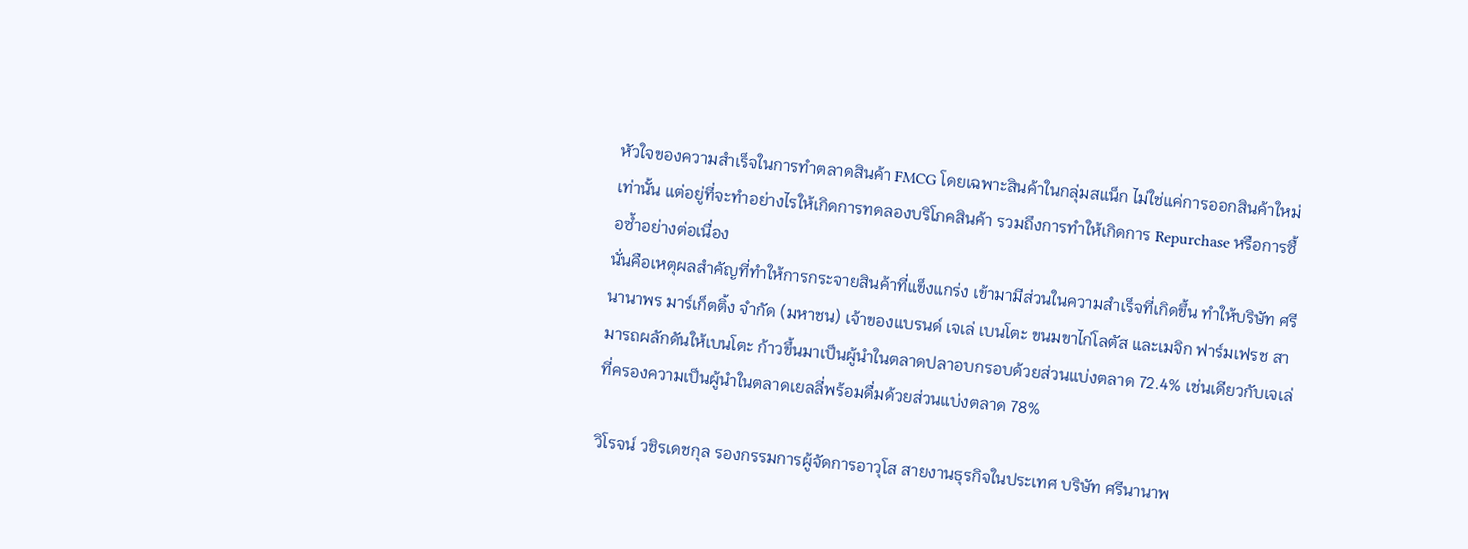หัวใจของความสำเร็จในการทำตลาดสินค้า FMCG โดยเฉพาะสินค้าในกลุ่มสแน็ก ไม่ใช่แค่การออกสินค้าใหม่เท่านั้น แต่อยู่ที่จะทำอย่างไรให้เกิดการทดลองบริโภคสินค้า รวมถึงการทำให้เกิดการ Repurchase หรือการซื้อซ้ำอย่างต่อเนื่อง
นั่นคือเหตุผลสำคัญที่ทำให้การกระจายสินค้าที่แข็งแกร่ง เข้ามามีส่วนในความสำเร็จที่เกิดขึ้น ทำให้บริษัท ศรีนานาพร มาร์เก็ตติ้ง จำกัด (มหาชน) เจ้าของแบรนด์ เจเล่ เบนโตะ ขนมขาไก่โลตัส และเมจิก ฟาร์มเฟรช สามารถผลักดันให้เบนโตะ ก้าวขึ้นมาเป็นผู้นำในตลาดปลาอบกรอบด้วยส่วนแบ่งตลาด 72.4% เช่นเดียวกับเจเล่ ที่ครองความเป็นผู้นำในตลาดเยลลี่พร้อมดื่มด้วยส่วนแบ่งตลาด 78%

วิโรจน์ วชิรเดชกุล รองกรรมการผู้จัดการอาวุโส สายงานธุรกิจในประเทศ บริษัท ศรีนานาพ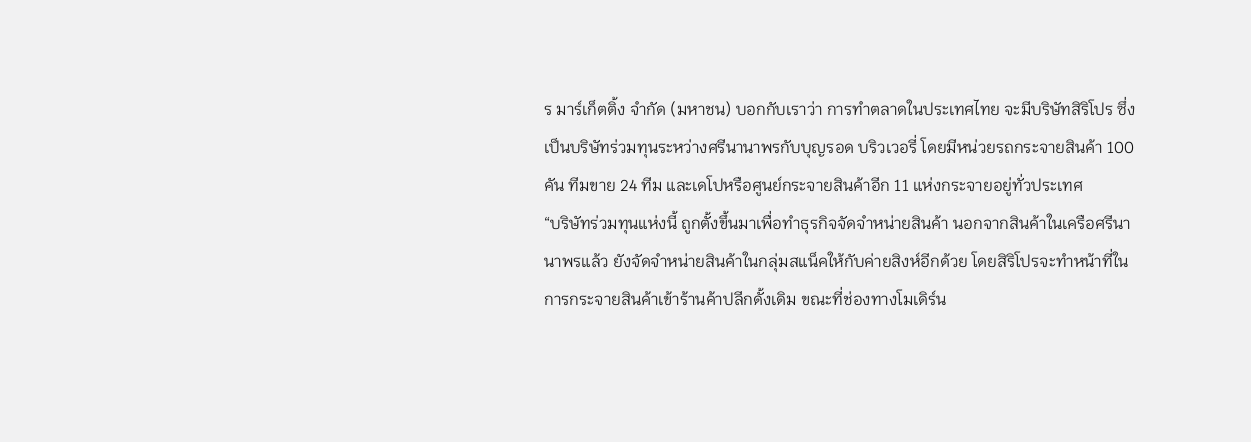ร มาร์เก็ตติ้ง จำกัด (มหาชน) บอกกับเราว่า การทำตลาดในประเทศไทย จะมีบริษัทสิริโปร ซึ่งเป็นบริษัทร่วมทุนระหว่างศรีนานาพรกับบุญรอด บริวเวอรี่ โดยมีหน่วยรถกระจายสินค้า 100 คัน ทีมขาย 24 ทีม และเดโปหรือศูนย์กระจายสินค้าอีก 11 แห่งกระจายอยู่ทั่วประเทศ
“บริษัทร่วมทุนแห่งนี้ ถูกตั้งขึ้นมาเพื่อทำธุรกิจจัดจำหน่ายสินค้า นอกจากสินค้าในเครือศรีนานาพรแล้ว ยังจัดจำหน่ายสินค้าในกลุ่มสแน็คให้กับค่ายสิงห์อีกด้วย โดยสิริโปรจะทำหน้าที่ในการกระจายสินค้าเข้าร้านค้าปลีกดั้งเดิม ขณะที่ช่องทางโมเดิร์น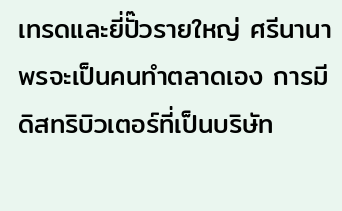เทรดและยี่ปั๊วรายใหญ่ ศรีนานาพรจะเป็นคนทำตลาดเอง การมีดิสทริบิวเตอร์ที่เป็นบริษัท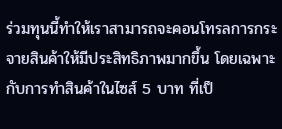ร่วมทุนนี้ทำให้เราสามารถจะคอนโทรลการกระจายสินค้าให้มีประสิทธิภาพมากขึ้น โดยเฉพาะกับการทำสินค้าในไซส์ 5 บาท ที่เป็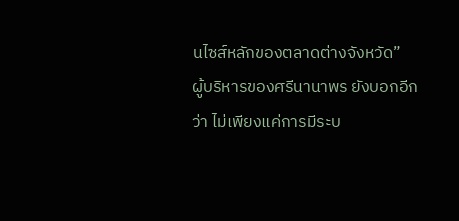นไซส์หลักของตลาดต่างจังหวัด”
ผู้บริหารของศรีนานาพร ยังบอกอีกว่า ไม่เพียงแค่การมีระบ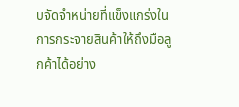บจัดจำหน่ายที่แข็งแกร่งในการกระจายสินค้าให้ถึงมือลูกค้าได้อย่าง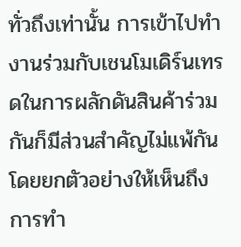ทั่วถึงเท่านั้น การเข้าไปทำงานร่วมกับเชนโมเดิร์นเทรดในการผลักดันสินค้าร่วมกันก็มีส่วนสำคัญไม่แพ้กัน โดยยกตัวอย่างให้เห็นถึงการทำ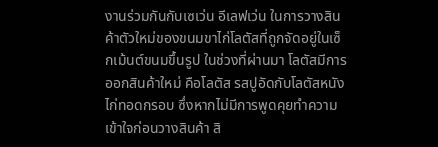งานร่วมกันกับเซเว่น อีเลฟเว่น ในการวางสินค้าตัวใหม่ของขนมขาไก่โลตัสที่ถูกจัดอยู่ในเซ็กเม้นต์ขนมขึ้นรูป ในช่วงที่ผ่านมา โลตัสมีการออกสินค้าใหม่ คือโลตัส รสปูอัดกับโลตัสหนังไก่ทอดกรอบ ซึ่งหากไม่มีการพูดคุยทำความเข้าใจก่อนวางสินค้า สิ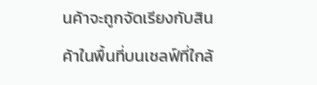นค้าจะถูกจัดเรียงกับสินค้าในพื้นที่บนเชลฟ์ที่ใกล้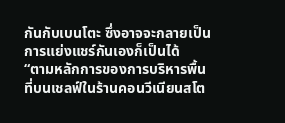กันกับเบนโตะ ซึ่งอาจจะกลายเป็นการแย่งแชร์กันเองก็เป็นได้
“ตามหลักการของการบริหารพื้นที่บนเชลฟ์ในร้านคอนวีเนียนสโต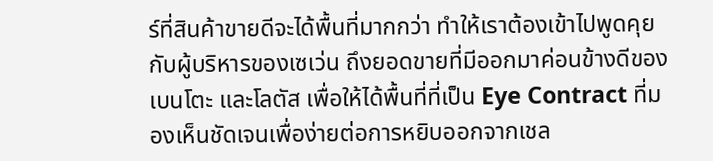ร์ที่สินค้าขายดีจะได้พื้นที่มากกว่า ทำให้เราต้องเข้าไปพูดคุยกับผู้บริหารของเซเว่น ถึงยอดขายที่มีออกมาค่อนข้างดีของเบนโตะ และโลตัส เพื่อให้ได้พื้นที่ที่เป็น Eye Contract ที่มองเห็นชัดเจนเพื่อง่ายต่อการหยิบออกจากเชล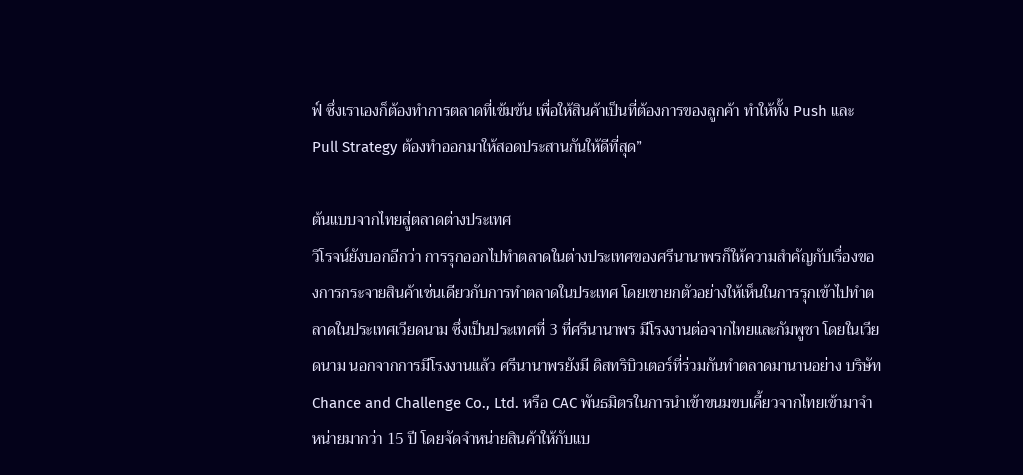ฟ์ ซึ่งเราเองก็ต้องทำการตลาดที่เข้มข้น เพื่อให้สินค้าเป็นที่ต้องการของลูกค้า ทำให้ทั้ง Push และ Pull Strategy ต้องทำออกมาให้สอดประสานกันให้ดีที่สุด”

ต้นแบบจากไทยสู่ตลาดต่างประเทศ
วิโรจน์ยังบอกอีกว่า การรุกออกไปทำตลาดในต่างประเทศของศรีนานาพรก็ให้ความสำคัญกับเรื่องของการกระจายสินค้าเช่นเดียวกับการทำตลาดในประเทศ โดยเขายกตัวอย่างให้เห็นในการรุกเข้าไปทำตลาดในประเทศเวียดนาม ซึ่งเป็นประเทศที่ 3 ที่ศรีนานาพร มีโรงงานต่อจากไทยและกัมพูชา โดยในเวียดนาม นอกจากการมีโรงงานแล้ว ศรีนานาพรยังมี ดิสทริบิวเตอร์ที่ร่วมกันทำตลาดมานานอย่าง บริษัท Chance and Challenge Co., Ltd. หรือ CAC พันธมิตรในการนำเข้าขนมขบเคี้ยวจากไทยเข้ามาจำหน่ายมากว่า 15 ปี โดยจัดจำหน่ายสินค้าให้กับแบ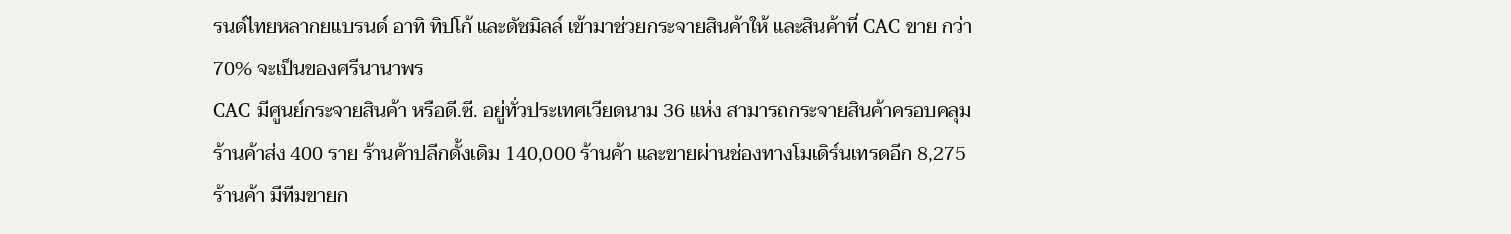รนด์ไทยหลากยแบรนด์ อาทิ ทิปโก้ และดัชมิลล์ เข้ามาช่วยกระจายสินค้าให้ และสินค้าที่ CAC ขาย กว่า 70% จะเป็นของศรีนานาพร
CAC มีศูนย์กระจายสินค้า หรือดี.ซี. อยู่ทั่วประเทศเวียดนาม 36 แห่ง สามารถกระจายสินค้าครอบคลุมร้านค้าส่ง 400 ราย ร้านค้าปลีกดั้งเดิม 140,000 ร้านค้า และขายผ่านช่องทางโมเดิร์นเทรดอีก 8,275 ร้านค้า มีทีมขายก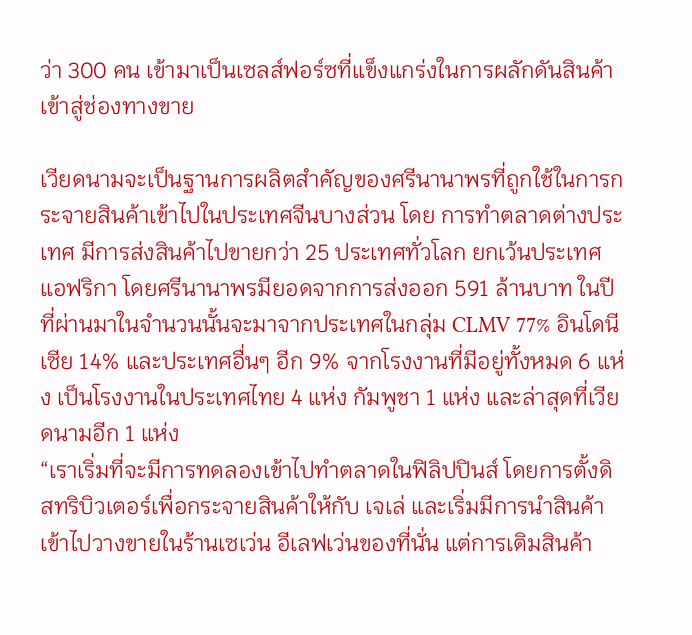ว่า 300 คน เข้ามาเป็นเซลส์ฟอร์ซที่แข็งแกร่งในการผลักดันสินค้าเข้าสู่ช่องทางขาย

เวียดนามจะเป็นฐานการผลิตสำคัญของศรีนานาพรที่ถูกใช้ในการกระจายสินค้าเข้าไปในประเทศจีนบางส่วน โดย การทำตลาดต่างประเทศ มีการส่งสินค้าไปขายกว่า 25 ประเทศทั่วโลก ยกเว้นประเทศแอฟริกา โดยศรีนานาพรมียอดจากการส่งออก 591 ล้านบาท ในปีที่ผ่านมาในจำนวนนั้นจะมาจากประเทศในกลุ่ม CLMV 77% อินโดนีเซีย 14% และประเทศอื่นๆ อีก 9% จากโรงงานที่มีอยู่ทั้งหมด 6 แห่ง เป็นโรงงานในประเทศไทย 4 แห่ง กัมพูชา 1 แห่ง และล่าสุดที่เวียดนามอีก 1 แห่ง
“เราเริ่มที่จะมีการทดลองเข้าไปทำตลาดในฟิลิปปินส์ โดยการตั้งดิสทริบิวเตอร์เพื่อกระจายสินค้าให้กับ เจเล่ และเริ่มมีการนำสินค้าเข้าไปวางขายในร้านเซเว่น อีเลฟเว่นของที่นั่น แต่การเติมสินค้า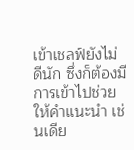เข้าเชลฟ์ยังไม่ดีนัก ซึ่งก็ต้องมีการเข้าไปช่วยให้คำแนะนำ เช่นเดีย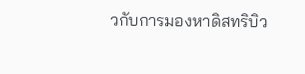วกับการมองหาดิสทริบิว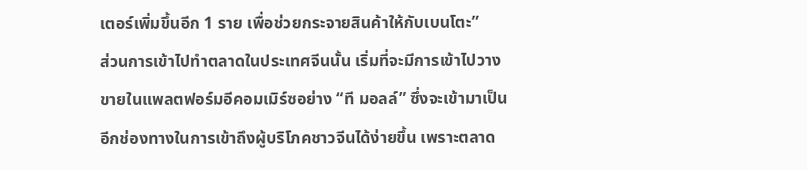เตอร์เพิ่มขึ้นอีก 1 ราย เพื่อช่วยกระจายสินค้าให้กับเบนโตะ”
ส่วนการเข้าไปทำตลาดในประเทศจีนนั้น เริ่มที่จะมีการเข้าไปวางขายในแพลตฟอร์มอีคอมเมิร์ซอย่าง “ที มอลล์” ซึ่งจะเข้ามาเป็นอีกช่องทางในการเข้าถึงผู้บริโภคชาวจีนได้ง่ายขึ้น เพราะตลาด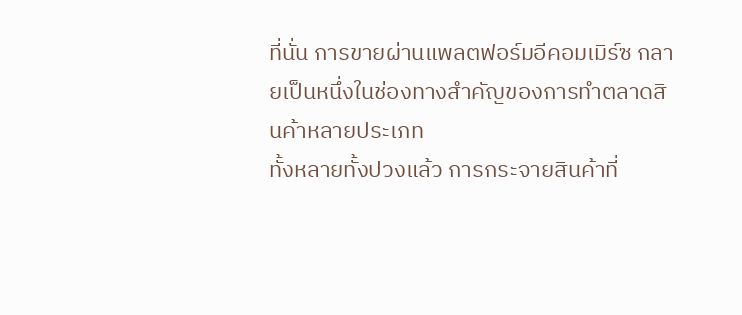ที่นั่น การขายผ่านแพลตฟอร์มอีคอมเมิร์ซ กลายเป็นหนึ่งในช่องทางสำคัญของการทำตลาดสินค้าหลายประเภท
ทั้งหลายทั้งปวงแล้ว การกระจายสินค้าที่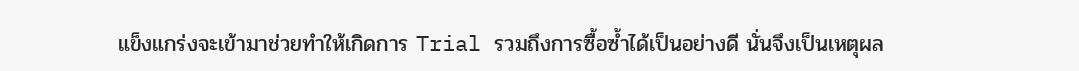แข็งแกร่งจะเข้ามาช่วยทำให้เกิดการ Trial รวมถึงการซื้อซ้ำได้เป็นอย่างดี นั่นจึงเป็นเหตุผล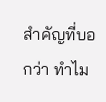สำคัญที่บอกว่า ทำไม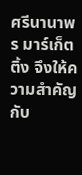ศรีนานาพร มาร์เก็ตติ้ง จึงให้ความสำคัญกับ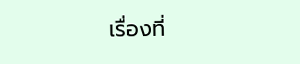เรื่องที่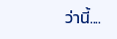ว่านี้....